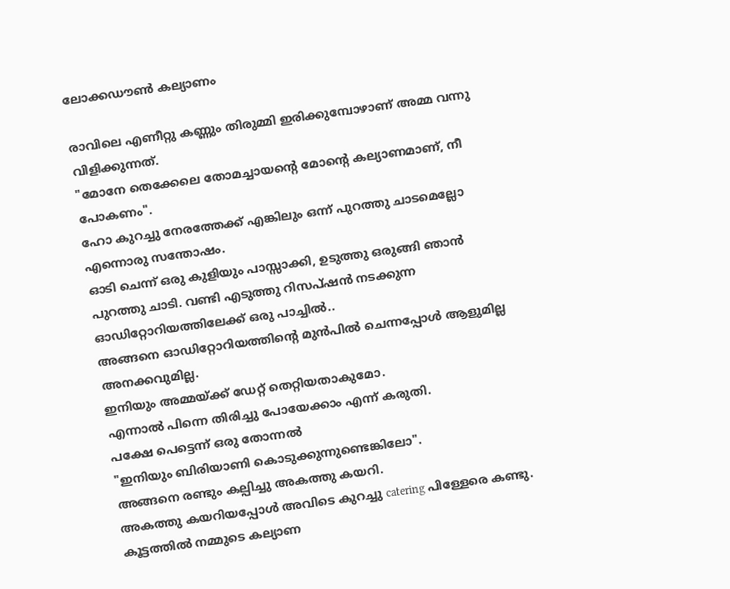ലോക്കഡൗൺ കല്യാണം

രാവിലെ എണീറ്റു കണ്ണും തിരുമ്മി ഇരിക്കുമ്പോഴാണ് അമ്മ വന്നു വിളിക്കുന്നത്.
"മോനേ തെക്കേലെ തോമച്ചായന്റെ മോന്റെ കല്യാണമാണ്, നീ പോകണം".
ഹോ കുറച്ചു നേരത്തേക്ക് എങ്കിലും ഒന്ന് പുറത്തു ചാടമെല്ലോ എന്നൊരു സന്തോഷം.
ഓടി ചെന്ന് ഒരു കുളിയും പാസ്സാക്കി, ഉടുത്തു ഒരുങ്ങി ഞാൻ പുറത്തു ചാടി. വണ്ടി എടുത്തു റിസപ്ഷൻ നടക്കുന്ന ഓഡിറ്റോറിയത്തിലേക്ക് ഒരു പാച്ചിൽ..
അങ്ങനെ ഓഡിറ്റോറിയത്തിന്റെ മുൻപിൽ ചെന്നപ്പോൾ ആളുമില്ല അനക്കവുമില്ല.
ഇനിയും അമ്മയ്ക്ക് ഡേറ്റ് തെറ്റിയതാകുമോ.
എന്നാൽ പിന്നെ തിരിച്ചു പോയേക്കാം എന്ന് കരുതി.
പക്ഷേ പെട്ടെന്ന് ഒരു തോന്നൽ
"ഇനിയും ബിരിയാണി കൊടുക്കുന്നുണ്ടെങ്കിലോ".
അങ്ങനെ രണ്ടും കല്പിച്ചു അകത്തു കയറി.
അകത്തു കയറിയപ്പോൾ അവിടെ കുറച്ചു catering പിള്ളേരെ കണ്ടു.
കൂട്ടത്തിൽ നമ്മുടെ കല്യാണ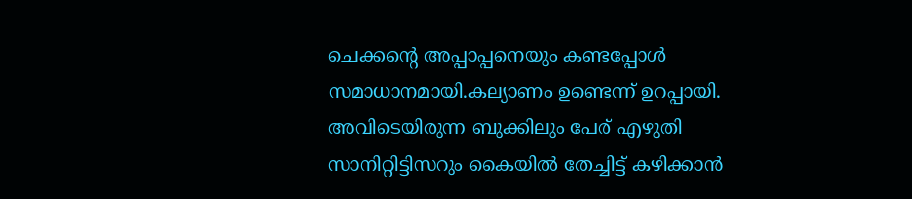ചെക്കന്റെ അപ്പാപ്പനെയും കണ്ടപ്പോൾ സമാധാനമായി.കല്യാണം ഉണ്ടെന്ന് ഉറപ്പായി. അവിടെയിരുന്ന ബുക്കിലും പേര് എഴുതി സാനിറ്റിട്ടിസറും കൈയിൽ തേച്ചിട്ട് കഴിക്കാൻ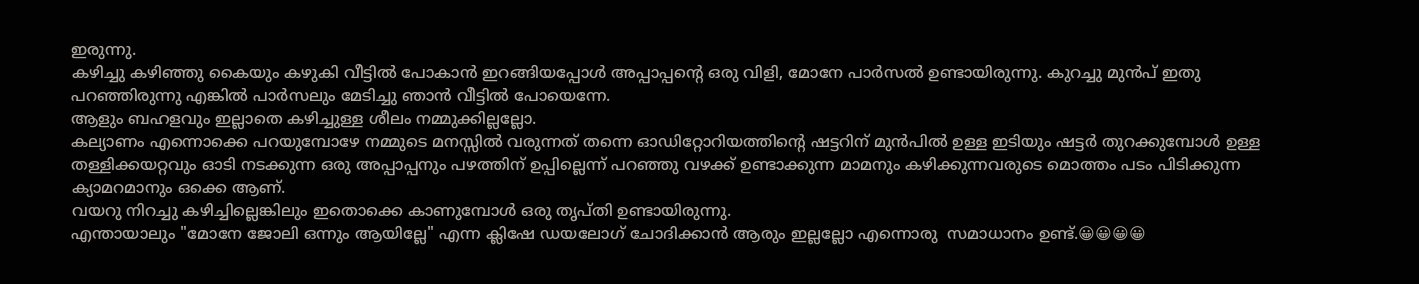ഇരുന്നു.
കഴിച്ചു കഴിഞ്ഞു കൈയും കഴുകി വീട്ടിൽ പോകാൻ ഇറങ്ങിയപ്പോൾ അപ്പാപ്പന്റെ ഒരു വിളി, മോനേ പാർസൽ ഉണ്ടായിരുന്നു. കുറച്ചു മുൻപ് ഇതു പറഞ്ഞിരുന്നു എങ്കിൽ പാർസലും മേടിച്ചു ഞാൻ വീട്ടിൽ പോയെന്നേ.
ആളും ബഹളവും ഇല്ലാതെ കഴിച്ചുള്ള ശീലം നമ്മുക്കില്ലല്ലോ.
കല്യാണം എന്നൊക്കെ പറയുമ്പോഴേ നമ്മുടെ മനസ്സിൽ വരുന്നത് തന്നെ ഓഡിറ്റോറിയത്തിന്റെ ഷട്ടറിന് മുൻപിൽ ഉള്ള ഇടിയും ഷട്ടർ തുറക്കുമ്പോൾ ഉള്ള തള്ളിക്കയറ്റവും ഓടി നടക്കുന്ന ഒരു അപ്പാപ്പനും പഴത്തിന് ഉപ്പില്ലെന്ന് പറഞ്ഞു വഴക്ക് ഉണ്ടാക്കുന്ന മാമനും കഴിക്കുന്നവരുടെ മൊത്തം പടം പിടിക്കുന്ന ക്യാമറമാനും ഒക്കെ ആണ്.
വയറു നിറച്ചു കഴിച്ചില്ലെങ്കിലും ഇതൊക്കെ കാണുമ്പോൾ ഒരു തൃപ്തി ഉണ്ടായിരുന്നു.
എന്തായാലും "മോനേ ജോലി ഒന്നും ആയില്ലേ" എന്ന ക്ലിഷേ ഡയലോഗ് ചോദിക്കാൻ ആരും ഇല്ലല്ലോ എന്നൊരു  സമാധാനം ഉണ്ട്.😀😀😀😀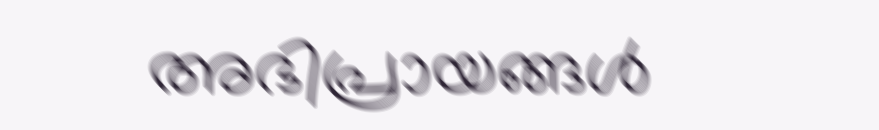അഭിപ്രായങ്ങള്‍